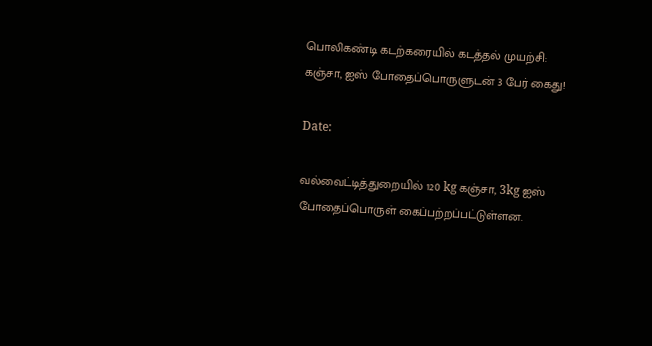பொலிகண்டி கடற்கரையில் கடத்தல் முயற்சி: கஞ்சா, ஐஸ் போதைப்பொருளுடன் 3 பேர் கைது!

Date:

வல்வைட்டித்துறையில் 120 kg கஞ்சா, 3kg ஐஸ் போதைப்பொருள் கைப்பற்றப்பட்டுள்ளன.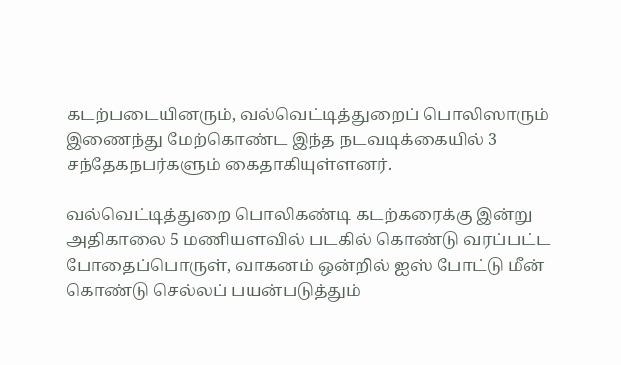கடற்படையினரும், வல்வெட்டித்துறைப் பொலிஸாரும் இணைந்து மேற்கொண்ட இந்த நடவடிக்கையில் 3 சந்தேகநபர்களும் கைதாகியுள்ளனர்.

வல்வெட்டித்துறை பொலிகண்டி கடற்கரைக்கு இன்று அதிகாலை 5 மணியளவில் படகில் கொண்டு வரப்பட்ட போதைப்பொருள், வாகனம் ஒன்றில் ஐஸ் போட்டு மீன் கொண்டு செல்லப் பயன்படுத்தும்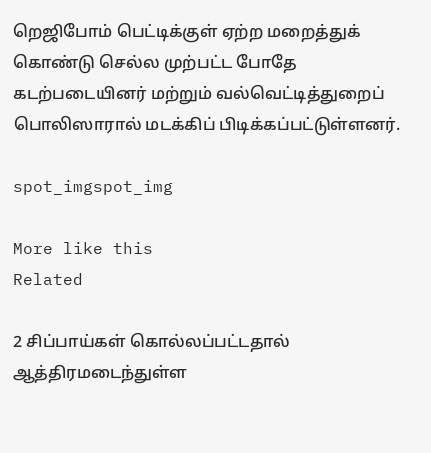றெஜிபோம் பெட்டிக்குள் ஏற்ற மறைத்துக் கொண்டு செல்ல முற்பட்ட போதே கடற்படையினர் மற்றும் வல்வெட்டித்துறைப் பொலிஸாரால் மடக்கிப் பிடிக்கப்பட்டுள்ளனர்.

spot_imgspot_img

More like this
Related

2 சிப்பாய்கள் கொல்லப்பட்டதால் ஆத்திரமடைந்துள்ள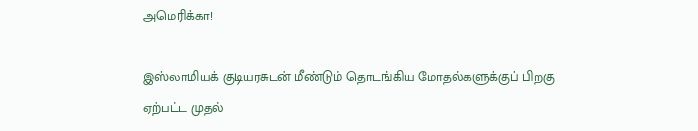அமெரிக்கா!

இஸ்லாமியக் குடியரசுடன் மீண்டும் தொடங்கிய மோதல்களுக்குப் பிறகு ஏற்பட்ட முதல்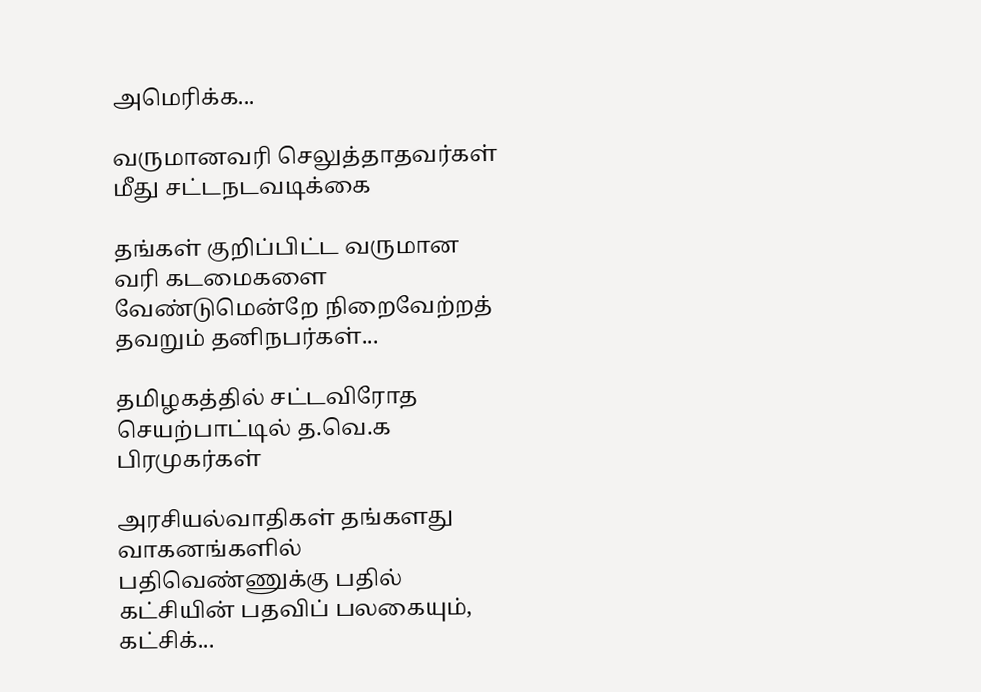அமெரிக்க...

வருமானவரி செலுத்தாதவர்கள் மீது சட்டநடவடிக்கை

தங்கள் குறிப்பிட்ட வருமான வரி கடமைகளை வேண்டுமென்றே நிறைவேற்றத் தவறும் தனிநபர்கள்...

தமிழகத்தில் சட்டவிரோத செயற்பாட்டில் த.வெ.க பிரமுகர்கள்

அரசியல்வாதிகள் தங்களது வாகனங்களில் பதிவெண்ணுக்கு பதில் கட்சியின் பதவிப் பலகையும், கட்சிக்...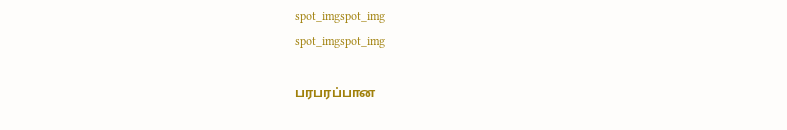spot_imgspot_img
spot_imgspot_img

பரபரப்பான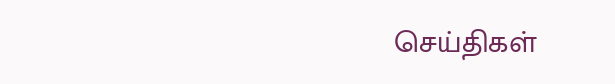செய்திகள்